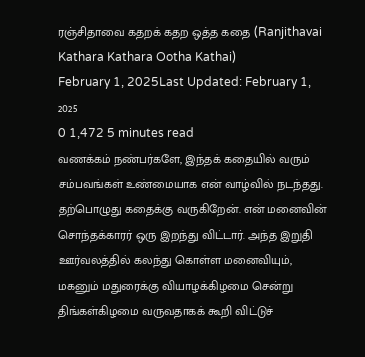ரஞ்சிதாவை கதறக் கதற ஒத்த கதை (Ranjithavai Kathara Kathara Ootha Kathai)
February 1, 2025Last Updated: February 1, 2025
0 1,472 5 minutes read
வணக்கம் நண்பர்களே, இந்தக் கதையில் வரும் சம்பவங்கள் உண்மையாக என் வாழ்வில் நடந்தது. தற்பொழுது கதைக்கு வருகிறேன். என் மனைவின் சொந்தக்காரர் ஒரு இறந்து விட்டார். அந்த இறுதி ஊர்வலத்தில் கலந்து கொள்ள மனைவியும், மகனும் மதுரைக்கு வியாழக்கிழமை சென்று திங்கள்கிழமை வருவதாகக் கூறி விட்டுச்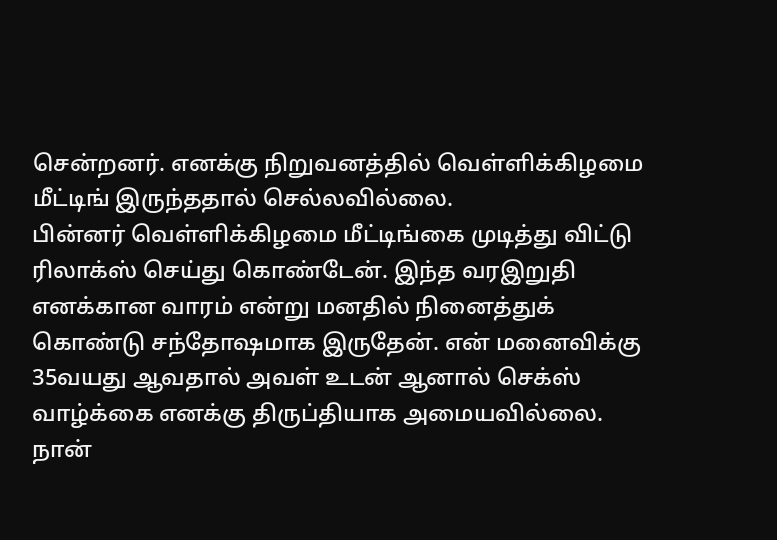சென்றனர். எனக்கு நிறுவனத்தில் வெள்ளிக்கிழமை மீட்டிங் இருந்ததால் செல்லவில்லை.
பின்னர் வெள்ளிக்கிழமை மீட்டிங்கை முடித்து விட்டு ரிலாக்ஸ் செய்து கொண்டேன். இந்த வரஇறுதி எனக்கான வாரம் என்று மனதில் நினைத்துக் கொண்டு சந்தோஷமாக இருதேன். என் மனைவிக்கு 35வயது ஆவதால் அவள் உடன் ஆனால் செக்ஸ் வாழ்க்கை எனக்கு திருப்தியாக அமையவில்லை.
நான்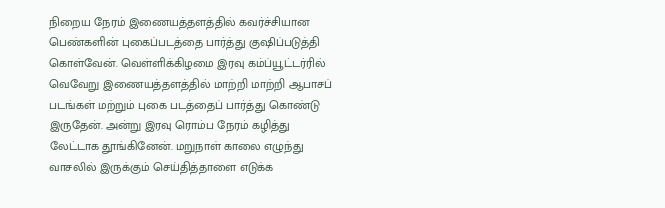நிறைய நேரம் இணையத்தளத்தில் கவர்ச்சியான பெண்களின் புகைப்படத்தை பார்த்து குஷிப்படுத்தி கொள்வேன். வெள்ளிக்கிழமை இரவு கம்ப்யூட்டர்ரில் வெவேறு இணையத்தளத்தில் மாற்றி மாற்றி ஆபாசப் படங்கள் மற்றும் புகை படத்தைப் பார்த்து கொண்டு இருதேன். அன்று இரவு ரொம்ப நேரம் கழித்து லேட்டாக தூங்கினேன். மறுநாள் காலை எழுந்து வாசலில் இருக்கும் செய்தித்தாளை எடுக்க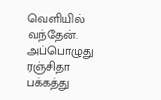வெளியில் வந்தேன். அப்பொழுது ரஞ்சிதா பக்கத்து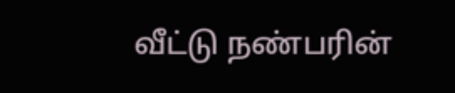வீட்டு நண்பரின்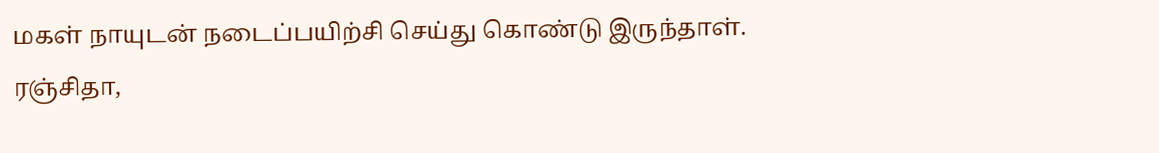மகள் நாயுடன் நடைப்பயிற்சி செய்து கொண்டு இருந்தாள்.
ரஞ்சிதா,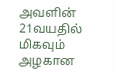அவளின் 21வயதில் மிகவும் அழகான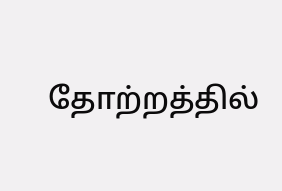தோற்றத்தில்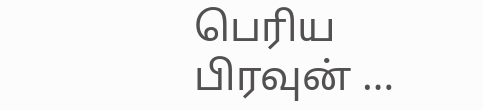பெரிய பிரவுன் …